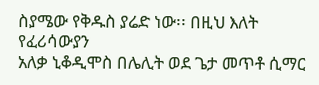ስያሜው የቅዱስ ያሬድ ነው፡፡ በዚህ እለት የፈሪሳውያን
አለቃ ኒቆዲሞስ በሌሊት ወደ ጌታ መጥቶ ሲማር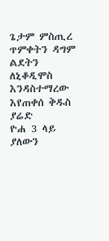ጌታም ምስጢረ ጥምቀትን ዳግም ልደትን ለኒቆዲሞስ እንዳስተማረው እየጠቀሰ ቅዱስ ያሬድ
ዮሐ 3 ላይ ያለውን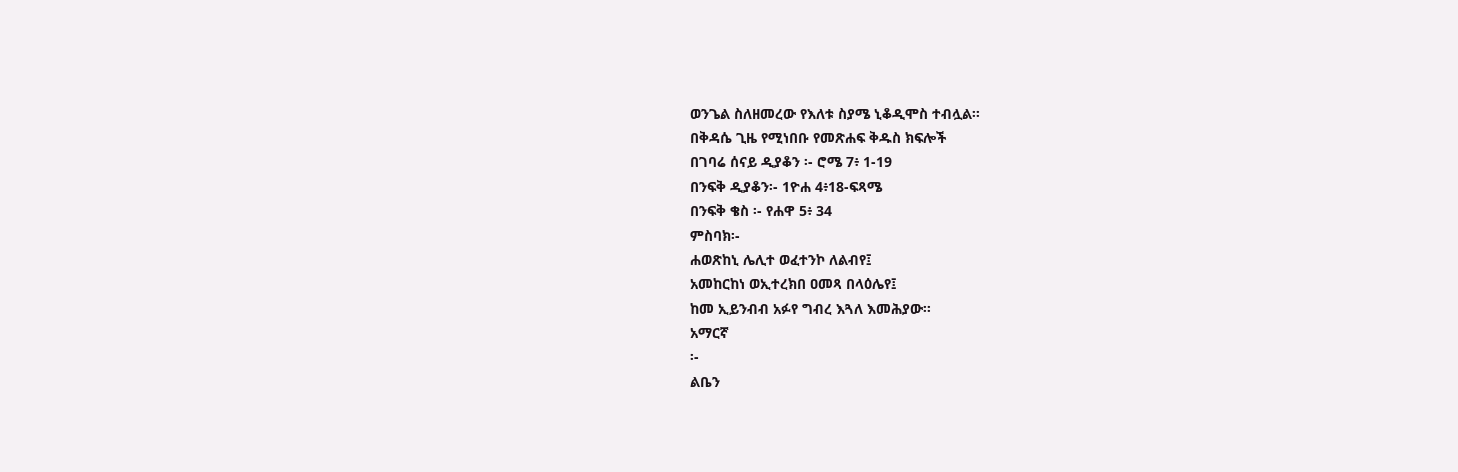ወንጌል ስለዘመረው የእለቱ ስያሜ ኒቆዲሞስ ተብሏል፡፡
በቅዳሴ ጊዜ የሚነበቡ የመጽሐፍ ቅዱስ ክፍሎች
በገባሬ ሰናይ ዲያቆን ፡- ሮሜ 7፥ 1-19
በንፍቅ ዲያቆን፡- 1ዮሐ 4፥18-ፍጻሜ
በንፍቅ ቄስ ፡- የሐዋ 5፥ 34
ምስባክ፡-
ሐወጽከኒ ሌሊተ ወፈተንኮ ለልብየ፤
አመከርከነ ወኢተረክበ ዐመጻ በላዕሌየ፤
ከመ ኢይንብብ አፉየ ግብረ እጓለ እመሕያው፡፡
አማርኛ
፡-
ልቤን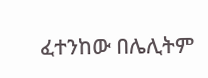ፈተንከው በሌሊትም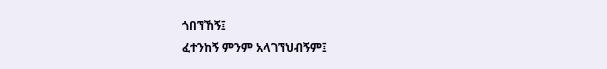ጎበኘኸኝ፤
ፈተንከኝ ምንም አላገኘህብኝም፤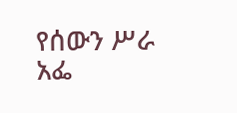የሰውን ሥራ አፌ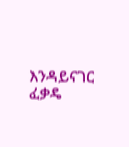እንዳይናገር ፈቃዴ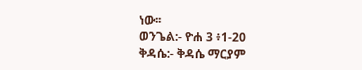ነው፡፡
ወንጌል:- ዮሐ 3 ፥1-20
ቅዳሴ:- ቅዳሴ ማርያም